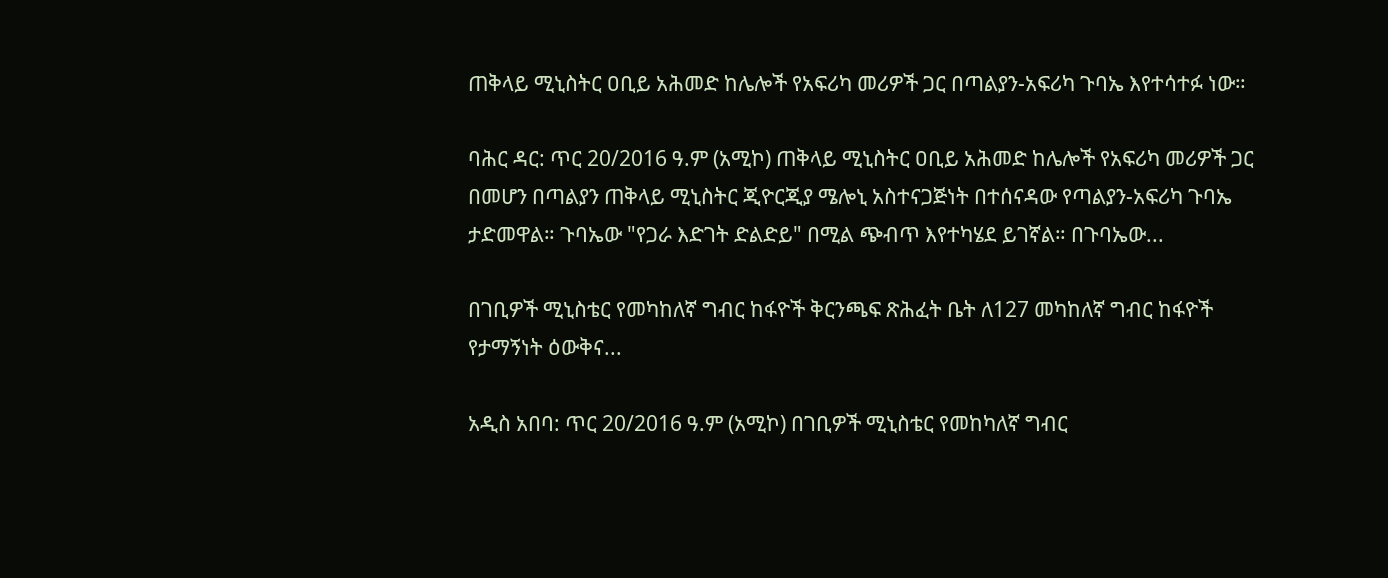ጠቅላይ ሚኒስትር ዐቢይ አሕመድ ከሌሎች የአፍሪካ መሪዎች ጋር በጣልያን-አፍሪካ ጉባኤ እየተሳተፉ ነው።

ባሕር ዳር: ጥር 20/2016 ዓ.ም (አሚኮ) ጠቅላይ ሚኒስትር ዐቢይ አሕመድ ከሌሎች የአፍሪካ መሪዎች ጋር በመሆን በጣልያን ጠቅላይ ሚኒስትር ጂዮርጂያ ሜሎኒ አስተናጋጅነት በተሰናዳው የጣልያን-አፍሪካ ጉባኤ ታድመዋል። ጉባኤው "የጋራ እድገት ድልድይ" በሚል ጭብጥ እየተካሄደ ይገኛል። በጉባኤው...

በገቢዎች ሚኒስቴር የመካከለኛ ግብር ከፋዮች ቅርንጫፍ ጽሕፈት ቤት ለ127 መካከለኛ ግብር ከፋዮች የታማኝነት ዕውቅና...

አዲስ አበባ: ጥር 20/2016 ዓ.ም (አሚኮ) በገቢዎች ሚኒስቴር የመከካለኛ ግብር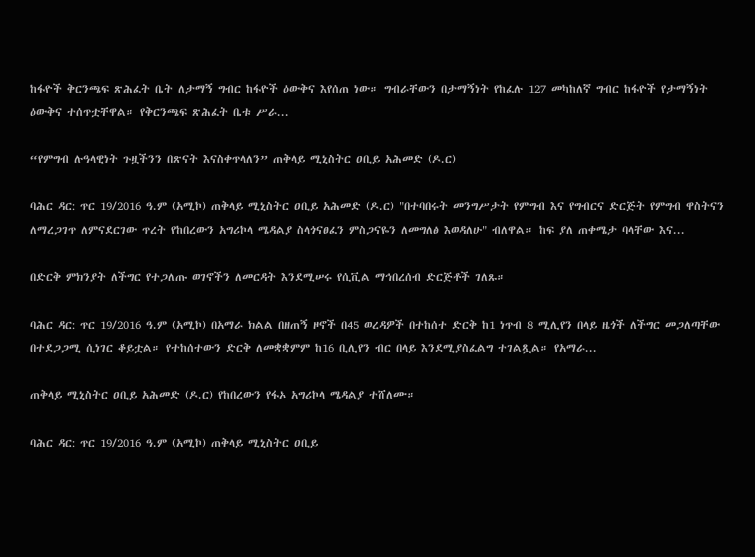ከፋዮች ቅርንጫፍ ጽሕፈት ቤት ለታማኝ ግብር ከፋዮች ዕውቅና እየሰጠ ነው። ግብራቸውን በታማኝነት የከፈሉ 127 መካከለኛ ግብር ከፋዮች የታማኝነት ዕውቅና ተሰጥቷቸዋል። የቅርንጫፍ ጽሕፈት ቤቱ ሥራ...

“የምግብ ሉዓላዊነት ጉዟችንን በጽናት እናስቀጥላለን” ጠቅላይ ሚኒስትር ዐቢይ አሕመድ (ዶ.ር)

ባሕር ዳር: ጥር 19/2016 ዓ.ም (አሚኮ) ጠቅላይ ሚኒስትር ዐቢይ አሕመድ (ዶ.ር) "በተባበሩት መንግሥታት የምግብ እና የግብርና ድርጅት የምግብ ዋስትናን ለማረጋገጥ ለምናደርገው ጥረት የከበረውን አግሪኮላ ሜዳልያ ስላጎናፀፈን ምስጋናዬን ለመግለፅ እወዳለሁ" ብለዋል። ከፍ ያለ ጠቀሜታ ባላቸው እና...

በድርቅ ምክንያት ለችግር የተጋለጡ ወገኖችን ለመርዳት እንደሚሠሩ የሲቪል ማኅበረሰብ ድርጅቶች ገለጹ።

ባሕር ዳር: ጥር 19/2016 ዓ.ም (አሚኮ) በአማራ ክልል በዘጠኝ ዞኖች በ45 ወረዳዎች በተከሰተ ድርቅ ከ1 ነጥብ 8 ሚሊየን በላይ ዜጎች ለችግር መጋለጣቸው በተደጋጋሚ ሲነገር ቆይቷል። የተከሰተውን ድርቅ ለመቋቋምም ከ16 ቢሊየን ብር በላይ እንደሚያስፈልግ ተገልጿል። የአማራ...

ጠቅላይ ሚኒስትር ዐቢይ አሕመድ (ዶ.ር) የከበረውን የፋኦ አግሪኮላ ሜዳልያ ተሸለሙ።

ባሕር ዳር: ጥር 19/2016 ዓ.ም (አሚኮ) ጠቅላይ ሚኒስትር ዐቢይ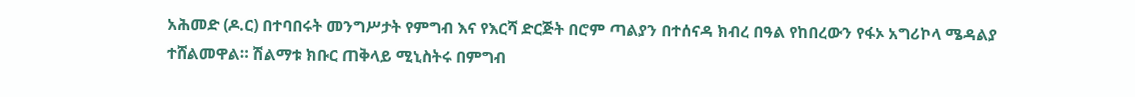አሕመድ (ዶ.ር) በተባበሩት መንግሥታት የምግብ እና የእርሻ ድርጅት በሮም ጣልያን በተሰናዳ ክብረ በዓል የከበረውን የፋኦ አግሪኮላ ሜዳልያ ተሸልመዋል። ሽልማቱ ክቡር ጠቅላይ ሚኒስትሩ በምግብ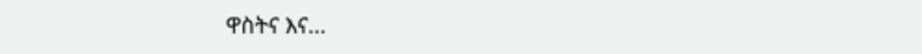ዋስትና እና...